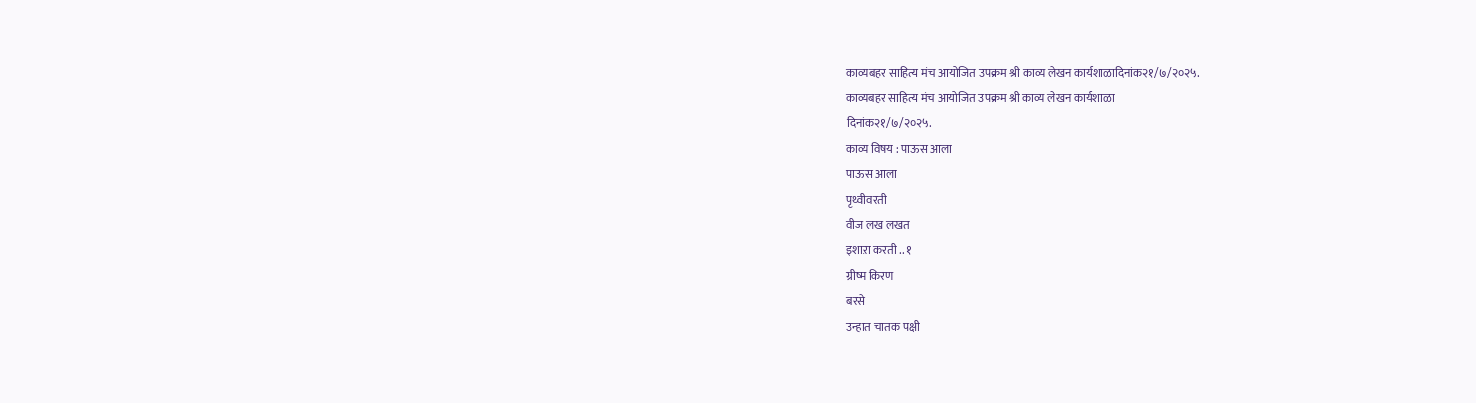काव्यबहर साहित्य मंच आयोजित उपक्रम श्री काव्य लेखन कार्यशाळादिनांक२१/७/२०२५.
काव्यबहर साहित्य मंच आयोजित उपक्रम श्री काव्य लेखन कार्यशाळा
दिनांक२१/७/२०२५.
काव्य विषय : पाऊस आला
पाऊस आला
पृथ्वीवरती
वीज लख लखत
इशाऱा करती .. १
ग्रीष्म किरण
बरसे
उन्हात चातक पक्षी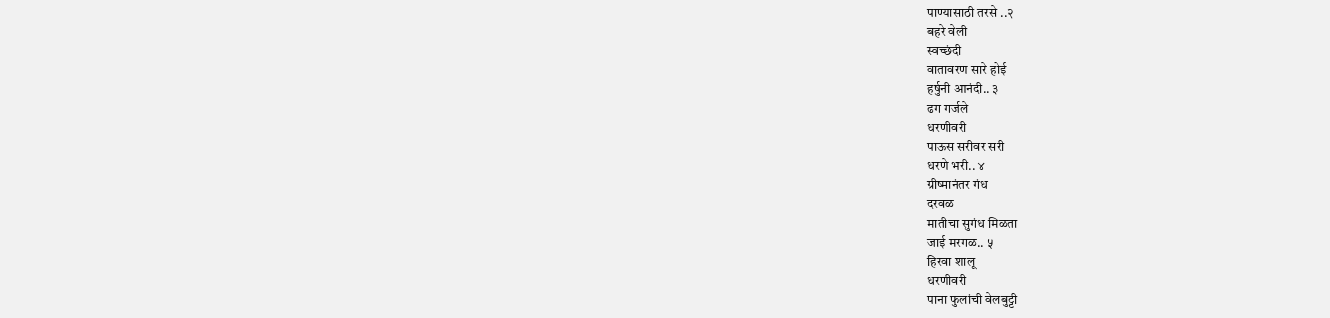पाण्यासाठी तरसे ..२
बहरे वेली
स्वच्छंदी
वातावरण सारे होई
हर्षुनी आनंदी.. ३
ढग गर्जले
धरणीवरी
पाऊस सरीवर सरी
धरणे भरी.. ४
ग्रीष्मानंतर गंध
दरवळ
मातीचा सुगंध मिळता
जाई मरगळ.. ५
हिरवा शालू
धरणीवरी
पाना फुलांची वेलबुट्टी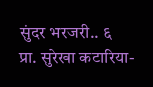सुंदर भरजरी.. ६
प्रा. सुरेखा कटारिया-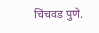चिंचवड पुणे.